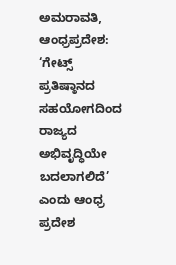ಅಮರಾವತಿ, ಆಂಧ್ರಪ್ರದೇಶ: ‘ಗೇಟ್ಸ್ ಪ್ರತಿಷ್ಠಾನದ ಸಹಯೋಗದಿಂದ ರಾಜ್ಯದ ಅಭಿವೃದ್ಧಿಯೇ ಬದಲಾಗಲಿದೆ’ ಎಂದು ಆಂಧ್ರ ಪ್ರದೇಶ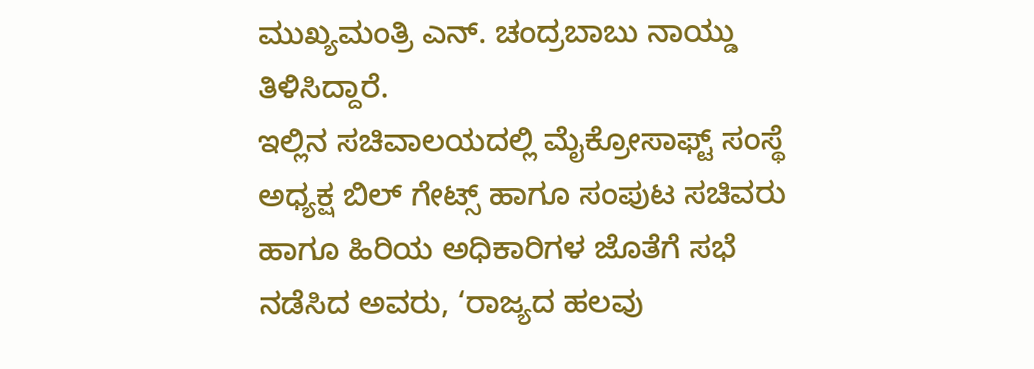ಮುಖ್ಯಮಂತ್ರಿ ಎನ್. ಚಂದ್ರಬಾಬು ನಾಯ್ಡು ತಿಳಿಸಿದ್ದಾರೆ.
ಇಲ್ಲಿನ ಸಚಿವಾಲಯದಲ್ಲಿ ಮೈಕ್ರೋಸಾಫ್ಟ್ ಸಂಸ್ಥೆ ಅಧ್ಯಕ್ಷ ಬಿಲ್ ಗೇಟ್ಸ್ ಹಾಗೂ ಸಂಪುಟ ಸಚಿವರು ಹಾಗೂ ಹಿರಿಯ ಅಧಿಕಾರಿಗಳ ಜೊತೆಗೆ ಸಭೆ ನಡೆಸಿದ ಅವರು, ‘ರಾಜ್ಯದ ಹಲವು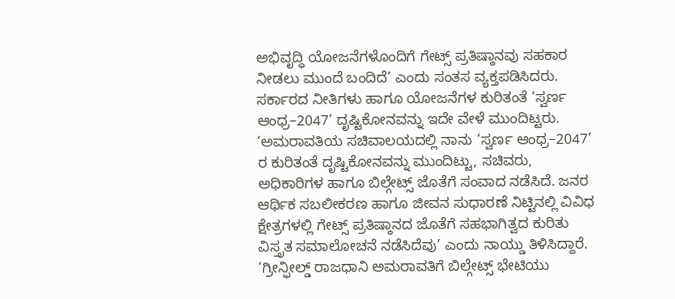ಅಭಿವೃದ್ಧಿ ಯೋಜನೆಗಳೊಂದಿಗೆ ಗೇಟ್ಸ್ ಪ್ರತಿಷ್ಠಾನವು ಸಹಕಾರ ನೀಡಲು ಮುಂದೆ ಬಂದಿದೆ’ ಎಂದು ಸಂತಸ ವ್ಯಕ್ತಪಡಿಸಿದರು.
ಸರ್ಕಾರದ ನೀತಿಗಳು ಹಾಗೂ ಯೋಜನೆಗಳ ಕುರಿತಂತೆ ‘ಸ್ವರ್ಣ ಆಂಧ್ರ–2047’ ದೃಷ್ಟಿಕೋನವನ್ನು ಇದೇ ವೇಳೆ ಮುಂದಿಟ್ಟರು.
‘ಅಮರಾವತಿಯ ಸಚಿವಾಲಯದಲ್ಲಿ ನಾನು ‘ಸ್ವರ್ಣ ಆಂಧ್ರ–2047’ ರ ಕುರಿತಂತೆ ದೃಷ್ಟಿಕೋನವನ್ನು ಮುಂದಿಟ್ಟು, ಸಚಿವರು, ಅಧಿಕಾರಿಗಳ ಹಾಗೂ ಬಿಲ್ಗೇಟ್ಸ್ ಜೊತೆಗೆ ಸಂವಾದ ನಡೆಸಿದೆ. ಜನರ ಆರ್ಥಿಕ ಸಬಲೀಕರಣ ಹಾಗೂ ಜೀವನ ಸುಧಾರಣೆ ನಿಟ್ಟಿನಲ್ಲಿ ವಿವಿಧ ಕ್ಷೇತ್ರಗಳಲ್ಲಿ ಗೇಟ್ಸ್ ಪ್ರತಿಷ್ಠಾನದ ಜೊತೆಗೆ ಸಹಭಾಗಿತ್ವದ ಕುರಿತು ವಿಸ್ತೃತ ಸಮಾಲೋಚನೆ ನಡೆಸಿದೆವು’ ಎಂದು ನಾಯ್ಡು ತಿಳಿಸಿದ್ದಾರೆ.
‘ಗ್ರೀನ್ಫೀಲ್ಡ್ ರಾಜಧಾನಿ ಅಮರಾವತಿಗೆ ಬಿಲ್ಗೇಟ್ಸ್ ಭೇಟಿಯು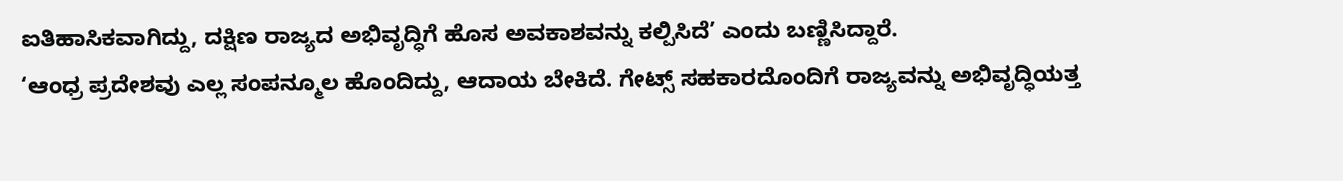ಐತಿಹಾಸಿಕವಾಗಿದ್ದು, ದಕ್ಷಿಣ ರಾಜ್ಯದ ಅಭಿವೃದ್ಧಿಗೆ ಹೊಸ ಅವಕಾಶವನ್ನು ಕಲ್ಪಿಸಿದೆ’ ಎಂದು ಬಣ್ಣಿಸಿದ್ದಾರೆ.
‘ಆಂಧ್ರ ಪ್ರದೇಶವು ಎಲ್ಲ ಸಂಪನ್ಮೂಲ ಹೊಂದಿದ್ದು, ಆದಾಯ ಬೇಕಿದೆ. ಗೇಟ್ಸ್ ಸಹಕಾರದೊಂದಿಗೆ ರಾಜ್ಯವನ್ನು ಅಭಿವೃದ್ಧಿಯತ್ತ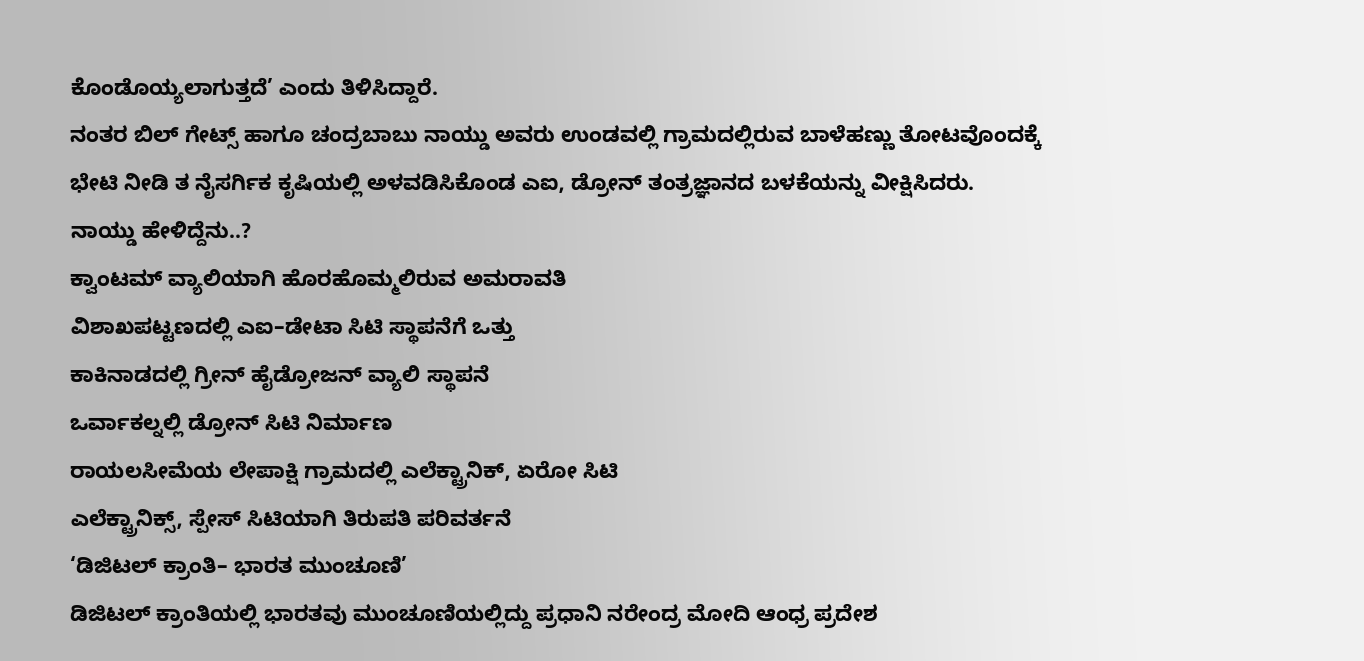ಕೊಂಡೊಯ್ಯಲಾಗುತ್ತದೆ’ ಎಂದು ತಿಳಿಸಿದ್ದಾರೆ.
ನಂತರ ಬಿಲ್ ಗೇಟ್ಸ್ ಹಾಗೂ ಚಂದ್ರಬಾಬು ನಾಯ್ಡು ಅವರು ಉಂಡವಲ್ಲಿ ಗ್ರಾಮದಲ್ಲಿರುವ ಬಾಳೆಹಣ್ಣು ತೋಟವೊಂದಕ್ಕೆ ಭೇಟಿ ನೀಡಿ ತ ನೈಸರ್ಗಿಕ ಕೃಷಿಯಲ್ಲಿ ಅಳವಡಿಸಿಕೊಂಡ ಎಐ, ಡ್ರೋನ್ ತಂತ್ರಜ್ಞಾನದ ಬಳಕೆಯನ್ನು ವೀಕ್ಷಿಸಿದರು.
ನಾಯ್ಡು ಹೇಳಿದ್ದೆನು..?
ಕ್ವಾಂಟಮ್ ವ್ಯಾಲಿಯಾಗಿ ಹೊರಹೊಮ್ಮಲಿರುವ ಅಮರಾವತಿ
ವಿಶಾಖಪಟ್ಟಣದಲ್ಲಿ ಎಐ–ಡೇಟಾ ಸಿಟಿ ಸ್ಥಾಪನೆಗೆ ಒತ್ತು
ಕಾಕಿನಾಡದಲ್ಲಿ ಗ್ರೀನ್ ಹೈಡ್ರೋಜನ್ ವ್ಯಾಲಿ ಸ್ಥಾಪನೆ
ಒರ್ವಾಕಲ್ನಲ್ಲಿ ಡ್ರೋನ್ ಸಿಟಿ ನಿರ್ಮಾಣ
ರಾಯಲಸೀಮೆಯ ಲೇಪಾಕ್ಷಿ ಗ್ರಾಮದಲ್ಲಿ ಎಲೆಕ್ಟ್ರಾನಿಕ್, ಏರೋ ಸಿಟಿ
ಎಲೆಕ್ಟ್ರಾನಿಕ್ಸ್, ಸ್ಪೇಸ್ ಸಿಟಿಯಾಗಿ ತಿರುಪತಿ ಪರಿವರ್ತನೆ
‘ಡಿಜಿಟಲ್ ಕ್ರಾಂತಿ– ಭಾರತ ಮುಂಚೂಣಿ’
ಡಿಜಿಟಲ್ ಕ್ರಾಂತಿಯಲ್ಲಿ ಭಾರತವು ಮುಂಚೂಣಿಯಲ್ಲಿದ್ದು ಪ್ರಧಾನಿ ನರೇಂದ್ರ ಮೋದಿ ಆಂಧ್ರ ಪ್ರದೇಶ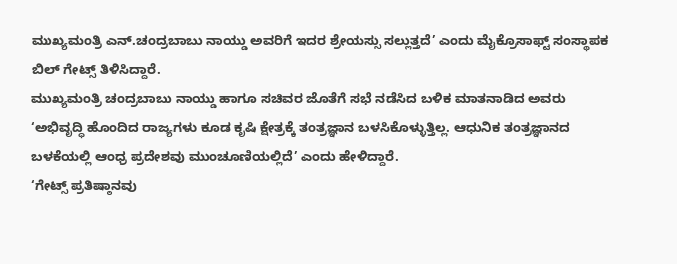ಮುಖ್ಯಮಂತ್ರಿ ಎನ್.ಚಂದ್ರಬಾಬು ನಾಯ್ಡು ಅವರಿಗೆ ಇದರ ಶ್ರೇಯಸ್ಸು ಸಲ್ಲುತ್ತದೆ’ ಎಂದು ಮೈಕ್ರೊಸಾಫ್ಟ್ ಸಂಸ್ಥಾಪಕ ಬಿಲ್ ಗೇಟ್ಸ್ ತಿಳಿಸಿದ್ದಾರೆ.
ಮುಖ್ಯಮಂತ್ರಿ ಚಂದ್ರಬಾಬು ನಾಯ್ಡು ಹಾಗೂ ಸಚಿವರ ಜೊತೆಗೆ ಸಭೆ ನಡೆಸಿದ ಬಳಿಕ ಮಾತನಾಡಿದ ಅವರು ‘ಅಭಿವೃದ್ಧಿ ಹೊಂದಿದ ರಾಜ್ಯಗಳು ಕೂಡ ಕೃಷಿ ಕ್ಷೇತ್ರಕ್ಕೆ ತಂತ್ರಜ್ಞಾನ ಬಳಸಿಕೊಳ್ಳುತ್ತಿಲ್ಲ. ಆಧುನಿಕ ತಂತ್ರಜ್ಞಾನದ ಬಳಕೆಯಲ್ಲಿ ಆಂಧ್ರ ಪ್ರದೇಶವು ಮುಂಚೂಣಿಯಲ್ಲಿದೆ’ ಎಂದು ಹೇಳಿದ್ದಾರೆ.
‘ಗೇಟ್ಸ್ ಪ್ರತಿಷ್ಠಾನವು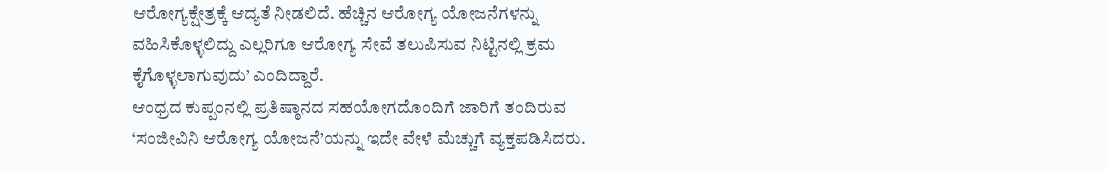ಆರೋಗ್ಯಕ್ಷೇತ್ರಕ್ಕೆ ಆದ್ಯತೆ ನೀಡಲಿದೆ. ಹೆಚ್ಚಿನ ಆರೋಗ್ಯ ಯೋಜನೆಗಳನ್ನು ವಹಿಸಿಕೊಳ್ಳಲಿದ್ದು ಎಲ್ಲರಿಗೂ ಆರೋಗ್ಯ ಸೇವೆ ತಲುಪಿಸುವ ನಿಟ್ಟಿನಲ್ಲಿ ಕ್ರಮ ಕೈಗೊಳ್ಳಲಾಗುವುದು’ ಎಂದಿದ್ದಾರೆ.
ಆಂಧ್ರದ ಕುಪ್ಪಂನಲ್ಲಿ ಪ್ರತಿಷ್ಠಾನದ ಸಹಯೋಗದೊಂದಿಗೆ ಜಾರಿಗೆ ತಂದಿರುವ ‘ಸಂಜೀವಿನಿ ಆರೋಗ್ಯ ಯೋಜನೆ’ಯನ್ನು ಇದೇ ವೇಳೆ ಮೆಚ್ಚುಗೆ ವ್ಯಕ್ತಪಡಿಸಿದರು.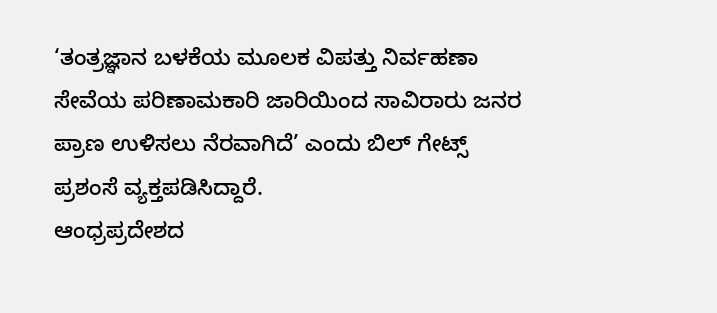‘ತಂತ್ರಜ್ಞಾನ ಬಳಕೆಯ ಮೂಲಕ ವಿಪತ್ತು ನಿರ್ವಹಣಾ ಸೇವೆಯ ಪರಿಣಾಮಕಾರಿ ಜಾರಿಯಿಂದ ಸಾವಿರಾರು ಜನರ ಪ್ರಾಣ ಉಳಿಸಲು ನೆರವಾಗಿದೆ’ ಎಂದು ಬಿಲ್ ಗೇಟ್ಸ್ ಪ್ರಶಂಸೆ ವ್ಯಕ್ತಪಡಿಸಿದ್ದಾರೆ.
ಆಂಧ್ರಪ್ರದೇಶದ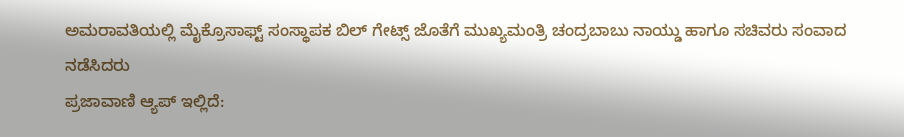ಅಮರಾವತಿಯಲ್ಲಿ ಮೈಕ್ರೊಸಾಫ್ಟ್ ಸಂಸ್ಥಾಪಕ ಬಿಲ್ ಗೇಟ್ಸ್ ಜೊತೆಗೆ ಮುಖ್ಯಮಂತ್ರಿ ಚಂದ್ರಬಾಬು ನಾಯ್ಡು ಹಾಗೂ ಸಚಿವರು ಸಂವಾದ ನಡೆಸಿದರು
ಪ್ರಜಾವಾಣಿ ಆ್ಯಪ್ ಇಲ್ಲಿದೆ: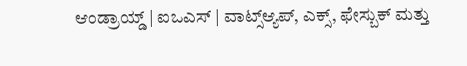ಆಂಡ್ರಾಯ್ಡ್ | ಐಒಎಸ್ | ವಾಟ್ಸ್ಆ್ಯಪ್, ಎಕ್ಸ್, ಫೇಸ್ಬುಕ್ ಮತ್ತು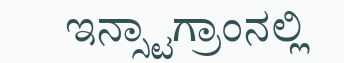ಇನ್ಸ್ಟಾಗ್ರಾಂನಲ್ಲಿ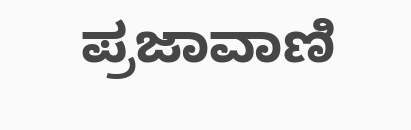ಪ್ರಜಾವಾಣಿ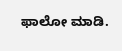ಫಾಲೋ ಮಾಡಿ.